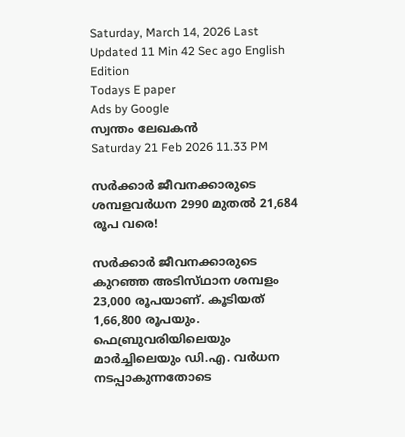Saturday, March 14, 2026 Last Updated 11 Min 42 Sec ago English Edition
Todays E paper
Ads by Google
സ്വന്തം ലേഖകന്‍
Saturday 21 Feb 2026 11.33 PM

സര്‍ക്കാര്‍ ജീവനക്കാരുടെ ശമ്പളവര്‍ധന 2990 മുതല്‍ 21,684 രൂപ വരെ!

സര്‍ക്കാര്‍ ജീവനക്കാരുടെ കുറഞ്ഞ അടിസ്‌ഥാന ശമ്പളം 23,000 രൂപയാണ്‌. കൂടിയത്‌ 1,66,800 രൂപയും. ഫെബ്രുവരിയിലെയും മാര്‍ച്ചിലെയും ഡി.എ. വര്‍ധന നടപ്പാകുന്നതോടെ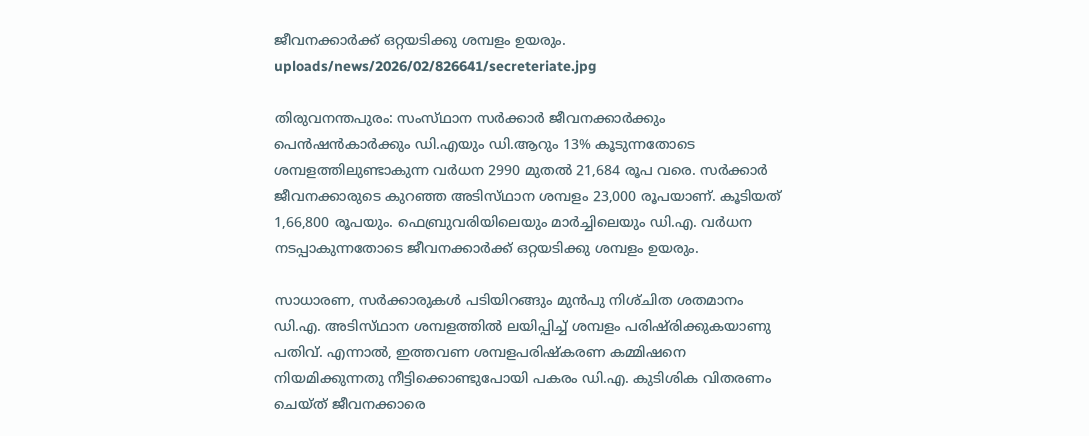ജീവനക്കാര്‍ക്ക്‌ ഒറ്റയടിക്കു ശമ്പളം ഉയരും.
uploads/news/2026/02/826641/secreteriate.jpg

തിരുവനന്തപുരം: സംസ്‌ഥാന സര്‍ക്കാര്‍ ജീവനക്കാര്‍ക്കും പെന്‍ഷന്‍കാര്‍ക്കും ഡി.എയും ഡി.ആറും 13% കൂടുന്നതോടെ ശമ്പളത്തിലുണ്ടാകുന്ന വര്‍ധന 2990 മുതല്‍ 21,684 രൂപ വരെ. സര്‍ക്കാര്‍ ജീവനക്കാരുടെ കുറഞ്ഞ അടിസ്‌ഥാന ശമ്പളം 23,000 രൂപയാണ്‌. കൂടിയത്‌ 1,66,800 രൂപയും. ഫെബ്രുവരിയിലെയും മാര്‍ച്ചിലെയും ഡി.എ. വര്‍ധന നടപ്പാകുന്നതോടെ ജീവനക്കാര്‍ക്ക്‌ ഒറ്റയടിക്കു ശമ്പളം ഉയരും.

സാധാരണ, സര്‍ക്കാരുകള്‍ പടിയിറങ്ങും മുന്‍പു നിശ്‌ചിത ശതമാനം ഡി.എ. അടിസ്‌ഥാന ശമ്പളത്തില്‍ ലയിപ്പിച്ച്‌ ശമ്പളം പരിഷ്‌രിക്കുകയാണു പതിവ്‌. എന്നാല്‍, ഇത്തവണ ശമ്പളപരിഷ്‌കരണ കമ്മിഷനെ നിയമിക്കുന്നതു നീട്ടിക്കൊണ്ടുപോയി പകരം ഡി.എ. കുടിശിക വിതരണം ചെയ്‌ത്‌ ജീവനക്കാരെ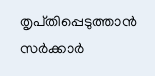തൃപ്‌തിപ്പെടുത്താന്‍ സര്‍ക്കാര്‍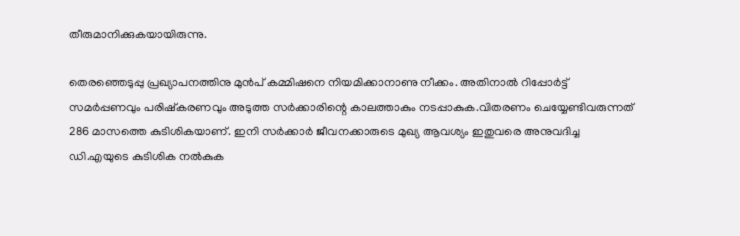തീരുമാനിക്കുകയായിരുന്നു.

തെരഞ്ഞെടുപ്പു പ്രഖ്യാപനത്തിനു മുന്‍പ്‌ കമ്മിഷനെ നിയമിക്കാനാണു നീക്കം. അതിനാല്‍ റിപ്പോര്‍ട്ട്‌ സമര്‍പ്പണവും പരിഷ്‌കരണവും അടുത്ത സര്‍ക്കാരിന്റെ കാലത്താകും നടപ്പാകുക.വിതരണം ചെയ്യേണ്ടിവരുന്നത്‌ 286 മാസത്തെ കുടിശികയാണ്‌. ഇനി സര്‍ക്കാര്‍ ജീവനക്കാരുടെ മുഖ്യ ആവശ്യം ഇതുവരെ അനുവദിച്ച ഡി.എയുടെ കുടിശിക നല്‍കുക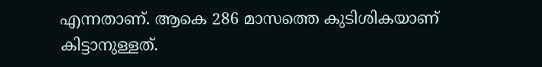എന്നതാണ്‌. ആകെ 286 മാസത്തെ കുടിശികയാണ്‌ കിട്ടാനുള്ളത്‌.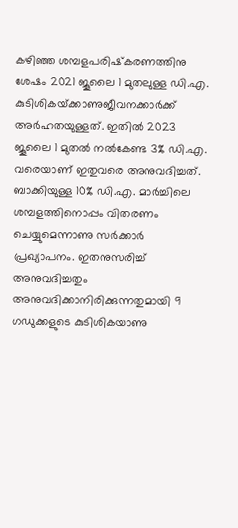കഴിഞ്ഞ ശമ്പളപരിഷ്‌കരണത്തിനു ശേഷം 2021 ജൂലൈ 1 മുതലുള്ള ഡി.എ. കുടിശികയ്‌ക്കാണുജീവനക്കാര്‍ക്ക്‌ അര്‍ഹതയുള്ളത്‌. ഇതില്‍ 2023 ജൂലൈ 1 മുതല്‍ നല്‍കേണ്ട 3% ഡി.എ. വരെയാണ്‌ ഇതുവരെ അനുവദിച്ചത്‌. ബാക്കിയുള്ള 10% ഡി.എ. മാര്‍ച്ചിലെ ശമ്പളത്തിനൊപ്പം വിതരണം ചെയ്യുമെന്നാണു സര്‍ക്കാര്‍ പ്രഖ്യാപനം. ഇതനുസരിച്ച്‌ അനുവദിച്ചതും അനുവദിക്കാനിരിക്കുന്നതുമായി 9 ഗഡുക്കളുടെ കുടിശികയാണു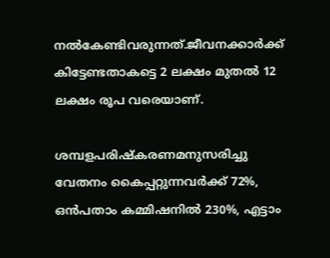നല്‍കേണ്ടിവരുന്നത്‌.ജീവനക്കാര്‍ക്ക്‌ കിട്ടേണ്ടതാകട്ടെ 2 ലക്ഷം മുതല്‍ 12 ലക്ഷം രൂപ വരെയാണ്‌.

ശമ്പളപരിഷ്‌കരണമനുസരിച്ചു വേതനം കൈപ്പറ്റുന്നവര്‍ക്ക്‌ 72%, ഒന്‍പതാം കമ്മിഷനില്‍ 230%, എട്ടാം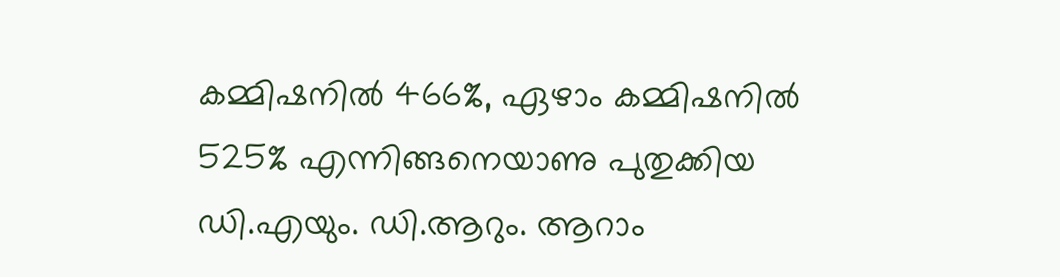കമ്മിഷനില്‍ 466%, ഏഴാം കമ്മിഷനില്‍ 525% എന്നിങ്ങനെയാണു പുതുക്കിയ ഡി.എയും. ഡി.ആറും. ആറാം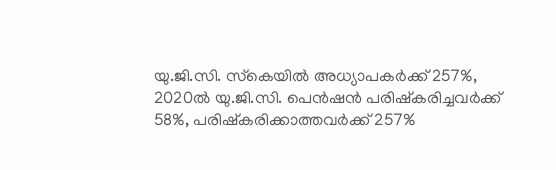യു.ജി.സി. സ്‌കെയില്‍ അധ്യാപകര്‍ക്ക്‌ 257%, 2020ല്‍ യു.ജി.സി. പെന്‍ഷന്‍ പരിഷ്‌കരിച്ചവര്‍ക്ക്‌ 58%, പരിഷ്‌കരിക്കാത്തവര്‍ക്ക്‌ 257%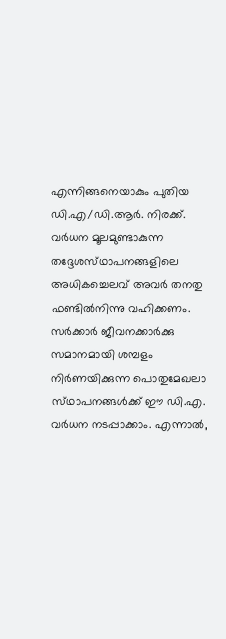എന്നിങ്ങനെയാകും പുതിയ ഡി.എ/ഡി.ആര്‍. നിരക്ക്‌. വര്‍ധന മൂലമുണ്ടാകുന്ന
തദ്ദേശസ്‌ഥാപനങ്ങളിലെ അധികച്ചെലവ്‌ അവര്‍ തനതു ഫണ്ടില്‍നിന്നു വഹിക്കണം. സര്‍ക്കാര്‍ ജീവനക്കാര്‍ക്കു സമാനമായി ശമ്പളം നിര്‍ണയിക്കുന്ന പൊതുമേഖലാ സ്‌ഥാപനങ്ങള്‍ക്ക്‌ ഈ ഡി.എ. വര്‍ധന നടപ്പാക്കാം. എന്നാല്‍,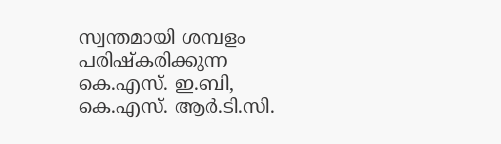സ്വന്തമായി ശമ്പളം പരിഷ്‌കരിക്കുന്ന കെ.എസ്. ഇ.ബി, കെ.എസ്. ആര്‍.ടി.സി.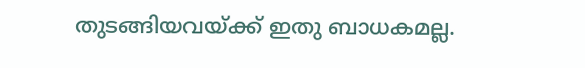തുടങ്ങിയവയ്‌ക്ക്‌ ഇതു ബാധകമല്ല.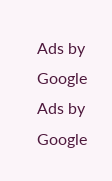Ads by Google
Ads by Google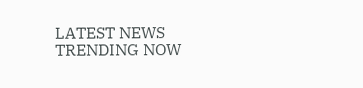LATEST NEWS
TRENDING NOW